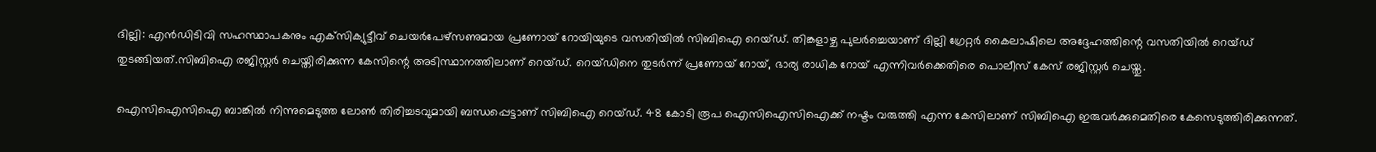ദില്ലി: എന്‍ഡിടിവി സഹസ്ഥാപകനും എക്‌സിക്യുട്ടീവ് ചെയര്‍പേഴ്‌സണുമായ പ്രണോയ് റോയിയുടെ വസതിയില്‍ സിബിഐ റെയ്ഡ്. തിങ്കളാഴ്ച പുലര്‍ച്ചെയാണ് ദില്ലി ഗ്രേറ്റര്‍ കൈലാഷിലെ അദ്ദേഹത്തിന്റെ വസതിയില്‍ റെയ്ഡ് തുടങ്ങിയത്.സിബിഐ രജിസ്റ്റര്‍ ചെയ്തിരിക്കുന്ന കേസിന്റെ അടിസ്ഥാനത്തിലാണ് റെയ്ഡ്. റെയ്ഡിനെ തുടര്‍ന്ന് പ്രണോയ് റോയ്, ഭാര്യ രാധിക റോയ് എന്നിവര്‍ക്കെതിരെ പൊലീസ് കേസ് രജിസ്റ്റര്‍ ചെയ്തു.

ഐസിഐസിഐ ബാങ്കില്‍ നിന്നുമെടുത്ത ലോണ്‍ തിരിച്ചടവുമായി ബന്ധപ്പെട്ടാണ് സിബിഐ റെയ്ഡ്. 48 കോടി രൂപ ഐസിഐസിഐക്ക് നഷ്ടം വരുത്തി എന്ന കേസിലാണ് സിബിഐ ഇരുവര്‍ക്കുമെതിരെ കേസെടുത്തിരിക്കുന്നത്.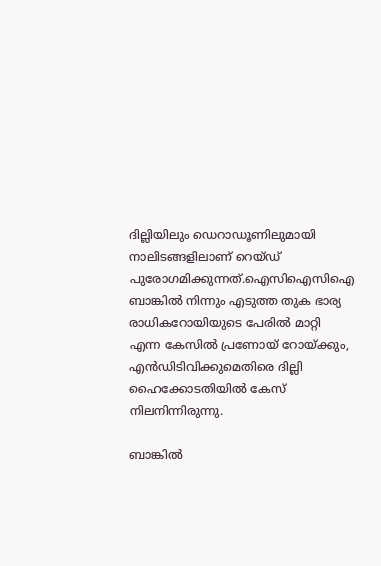ദില്ലിയിലും ഡെറാഡൂണിലുമായി നാലിടങ്ങളിലാണ് റെയ്ഡ് പുരോഗമിക്കുന്നത്.ഐസിഐസിഐ ബാങ്കില്‍ നിന്നും എടുത്ത തുക ഭാര്യ രാധികറോയിയുടെ പേരില്‍ മാറ്റി എന്ന കേസില്‍ പ്രണോയ് റോയ്ക്കും, എന്‍ഡിടിവിക്കുമെതിരെ ദില്ലി ഹൈക്കോടതിയില്‍ കേസ് നിലനിന്നിരുന്നു.

ബാങ്കില്‍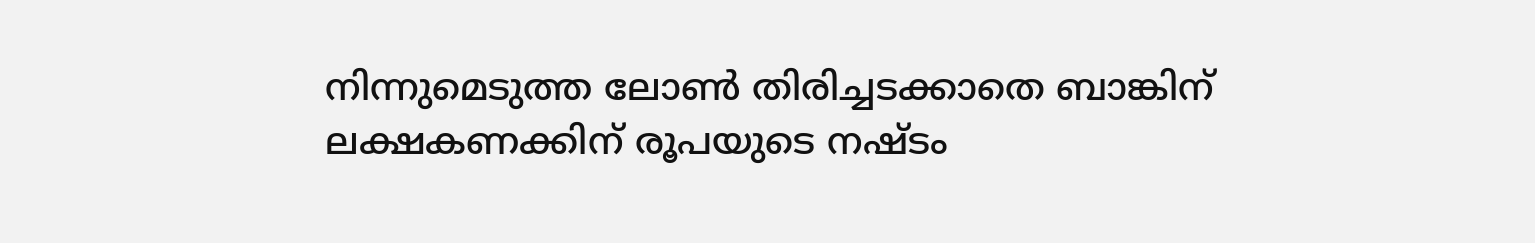നിന്നുമെടുത്ത ലോണ്‍ തിരിച്ചടക്കാതെ ബാങ്കിന് ലക്ഷകണക്കിന് രൂപയുടെ നഷ്ടം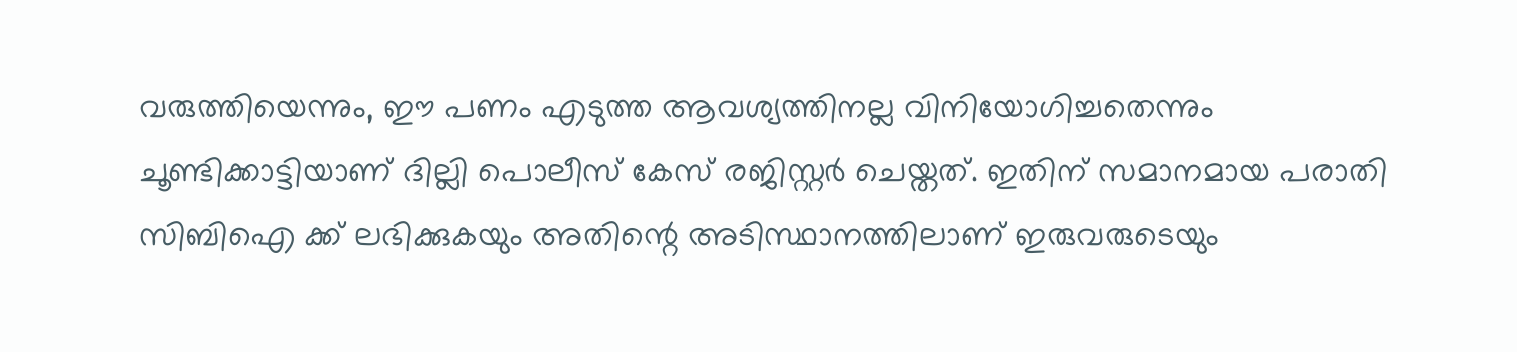വരുത്തിയെന്നും, ഈ പണം എടുത്ത ആവശ്യത്തിനല്ല വിനിയോഗിച്ചതെന്നും ചൂണ്ടിക്കാട്ടിയാണ് ദില്ലി പൊലീസ് കേസ് രജിസ്റ്റര്‍ ചെയ്തത്. ഇതിന് സമാനമായ പരാതി സിബിഐ ക്ക് ലഭിക്കുകയും അതിന്റെ അടിസ്ഥാനത്തിലാണ് ഇരുവരുടെയും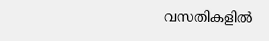വസതികളില്‍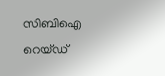സിബിഐ റെയ്ഡ്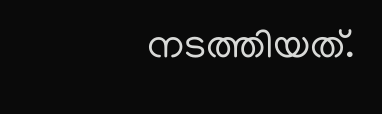നടത്തിയത്.